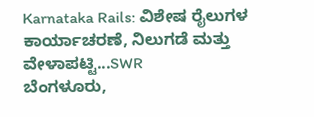Karnataka Rails: ವಿಶೇಷ ರೈಲುಗಳ ಕಾರ್ಯಾಚರಣೆ, ನಿಲುಗಡೆ ಮತ್ತು ವೇಳಾಪಟ್ಟಿ...SWR
ಬೆಂಗಳೂರು,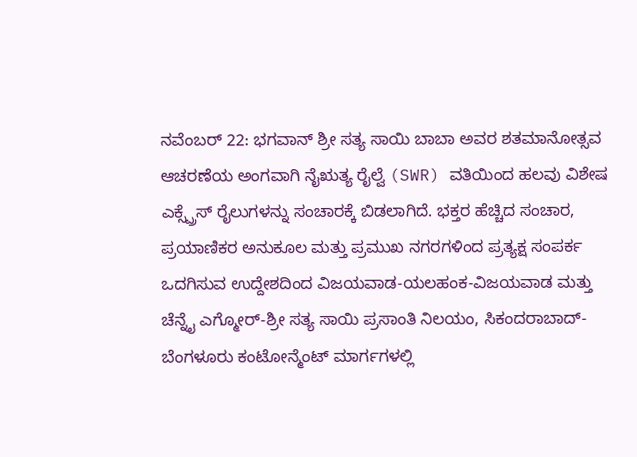ನವೆಂಬರ್ 22: ಭಗವಾನ್ ಶ್ರೀ ಸತ್ಯ ಸಾಯಿ ಬಾಬಾ ಅವರ ಶತಮಾನೋತ್ಸವ ಆಚರಣೆಯ ಅಂಗವಾಗಿ ನೈಋತ್ಯ ರೈಲ್ವೆ (SWR) ವತಿಯಿಂದ ಹಲವು ವಿಶೇಷ ಎಕ್ಸ್ಪ್ರೆಸ್ ರೈಲುಗಳನ್ನು ಸಂಚಾರಕ್ಕೆ ಬಿಡಲಾಗಿದೆ. ಭಕ್ತರ ಹೆಚ್ಚಿದ ಸಂಚಾರ, ಪ್ರಯಾಣಿಕರ ಅನುಕೂಲ ಮತ್ತು ಪ್ರಮುಖ ನಗರಗಳಿಂದ ಪ್ರತ್ಯಕ್ಷ ಸಂಪರ್ಕ ಒದಗಿಸುವ ಉದ್ದೇಶದಿಂದ ವಿಜಯವಾಡ-ಯಲಹಂಕ-ವಿಜಯವಾಡ ಮತ್ತು ಚೆನ್ನೈ ಎಗ್ಮೋರ್-ಶ್ರೀ ಸತ್ಯ ಸಾಯಿ ಪ್ರಸಾಂತಿ ನಿಲಯಂ, ಸಿಕಂದರಾಬಾದ್-ಬೆಂಗಳೂರು ಕಂಟೋನ್ಮೆಂಟ್ ಮಾರ್ಗಗಳಲ್ಲಿ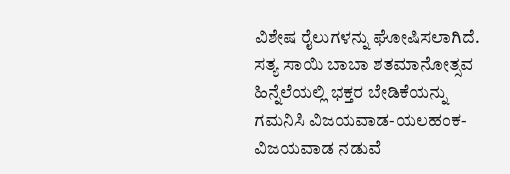ವಿಶೇಷ ರೈಲುಗಳನ್ನು ಘೋಷಿಸಲಾಗಿದೆ.
ಸತ್ಯ ಸಾಯಿ ಬಾಬಾ ಶತಮಾನೋತ್ಸವ ಹಿನ್ನೆಲೆಯಲ್ಲಿ ಭಕ್ತರ ಬೇಡಿಕೆಯನ್ನು ಗಮನಿಸಿ ವಿಜಯವಾಡ-ಯಲಹಂಕ-ವಿಜಯವಾಡ ನಡುವೆ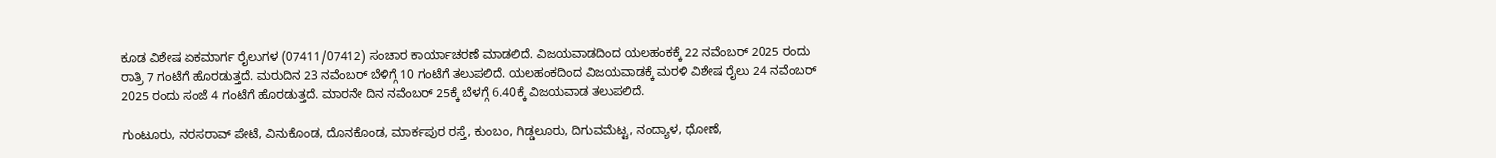ಕೂಡ ವಿಶೇಷ ಏಕಮಾರ್ಗ ರೈಲುಗಳ (07411/07412) ಸಂಚಾರ ಕಾರ್ಯಾಚರಣೆ ಮಾಡಲಿದೆ. ವಿಜಯವಾಡದಿಂದ ಯಲಹಂಕಕ್ಕೆ 22 ನವೆಂಬರ್ 2025 ರಂದು ರಾತ್ರಿ 7 ಗಂಟೆಗೆ ಹೊರಡುತ್ತದೆ. ಮರುದಿನ 23 ನವೆಂಬರ್ ಬೆಳಿಗ್ಗೆ 10 ಗಂಟೆಗೆ ತಲುಪಲಿದೆ. ಯಲಹಂಕದಿಂದ ವಿಜಯವಾಡಕ್ಕೆ ಮರಳಿ ವಿಶೇಷ ರೈಲು 24 ನವೆಂಬರ್ 2025 ರಂದು ಸಂಜೆ 4 ಗಂಟೆಗೆ ಹೊರಡುತ್ತದೆ. ಮಾರನೇ ದಿನ ನವೆಂಬರ್ 25ಕ್ಕೆ ಬೆಳಗ್ಗೆ 6.40ಕ್ಕೆ ವಿಜಯವಾಡ ತಲುಪಲಿದೆ.

ಗುಂಟೂರು, ನರಸರಾವ್ ಪೇಟೆ, ವಿನುಕೊಂಡ, ದೊನಕೊಂಡ, ಮಾರ್ಕಪುರ ರಸ್ತೆ, ಕುಂಬಂ, ಗಿಡ್ಡಲೂರು, ದಿಗುವಮೆಟ್ಟ, ನಂದ್ಯಾಳ, ಧೋಣೆ,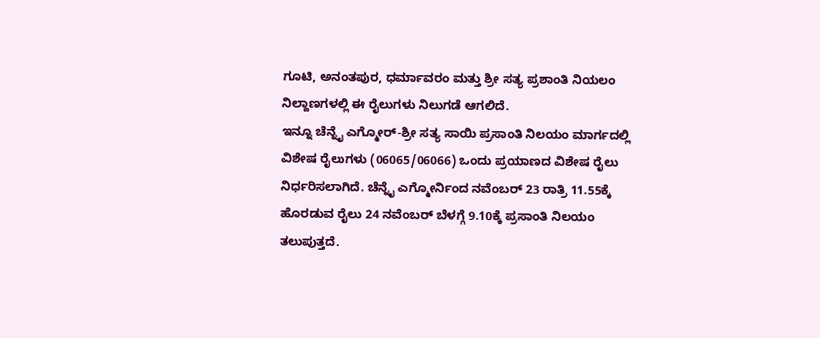ಗೂಟಿ, ಅನಂತಪುರ, ಧರ್ಮಾವರಂ ಮತ್ತು ಶ್ರೀ ಸತ್ಯ ಪ್ರಶಾಂತಿ ನಿಯಲಂ ನಿಲ್ದಾಣಗಳಲ್ಲಿ ಈ ರೈಲುಗಳು ನಿಲುಗಡೆ ಆಗಲಿದೆ.
ಇನ್ನೂ ಚೆನ್ನೈ ಎಗ್ಮೋರ್-ಶ್ರೀ ಸತ್ಯ ಸಾಯಿ ಪ್ರಸಾಂತಿ ನಿಲಯಂ ಮಾರ್ಗದಲ್ಲಿ ವಿಶೇಷ ರೈಲುಗಳು (06065/06066) ಒಂದು ಪ್ರಯಾಣದ ವಿಶೇಷ ರೈಲು ನಿರ್ಧರಿಸಲಾಗಿದೆ. ಚೆನ್ನೈ ಎಗ್ಮೋರ್ನಿಂದ ನವೆಂಬರ್ 23 ರಾತ್ರಿ 11.55ಕ್ಕೆ ಹೊರಡುವ ರೈಲು 24 ನವೆಂಬರ್ ಬೆಳಗ್ಗೆ 9.10ಕ್ಕೆ ಪ್ರಸಾಂತಿ ನಿಲಯಂ ತಲುಪುತ್ತದೆ.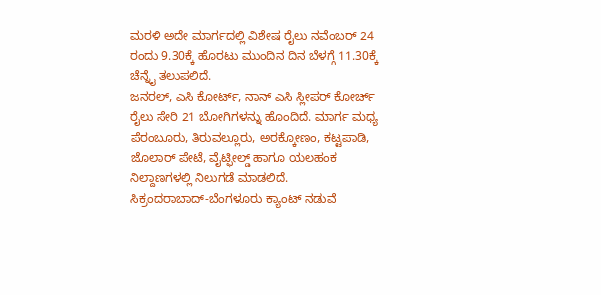ಮರಳಿ ಅದೇ ಮಾರ್ಗದಲ್ಲಿ ವಿಶೇಷ ರೈಲು ನವೆಂಬರ್ 24 ರಂದು 9.30ಕ್ಕೆ ಹೊರಟು ಮುಂದಿನ ದಿನ ಬೆಳಗ್ಗೆ 11.30ಕ್ಕೆ ಚೆನ್ನೈ ತಲುಪಲಿದೆ.
ಜನರಲ್, ಎಸಿ ಕೋರ್ಟ್, ನಾನ್ ಎಸಿ ಸ್ಲೀಪರ್ ಕೋರ್ಚ್ ರೈಲು ಸೇರಿ 21 ಬೋಗಿಗಳನ್ನು ಹೊಂದಿದೆ. ಮಾರ್ಗ ಮಧ್ಯ ಪೆರಂಬೂರು, ತಿರುವಲ್ಲೂರು, ಅರಕ್ಕೋಣಂ, ಕಟ್ಟಪಾಡಿ, ಜೊಲಾರ್ ಪೇಟೆ, ವೈಟ್ಫೀಲ್ಡ್ ಹಾಗೂ ಯಲಹಂಕ ನಿಲ್ದಾಣಗಳಲ್ಲಿ ನಿಲುಗಡೆ ಮಾಡಲಿದೆ.
ಸಿಕ್ರಂದರಾಬಾದ್-ಬೆಂಗಳೂರು ಕ್ಯಾಂಟ್ ನಡುವೆ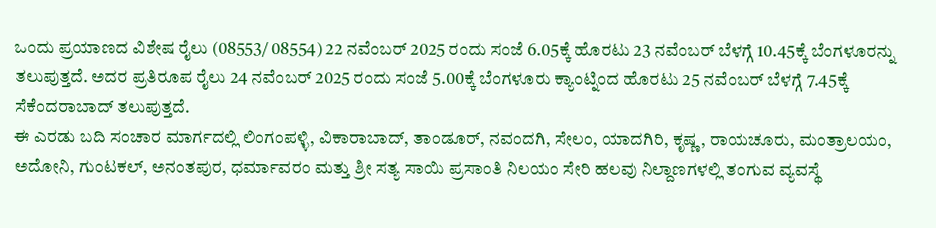ಒಂದು ಪ್ರಯಾಣದ ವಿಶೇಷ ರೈಲು (08553/ 08554) 22 ನವೆಂಬರ್ 2025 ರಂದು ಸಂಜೆ 6.05ಕ್ಕೆ ಹೊರಟು 23 ನವೆಂಬರ್ ಬೆಳಗ್ಗೆ 10.45ಕ್ಕೆ ಬೆಂಗಳೂರನ್ನು ತಲುಪುತ್ತದೆ. ಅದರ ಪ್ರತಿರೂಪ ರೈಲು 24 ನವೆಂಬರ್ 2025 ರಂದು ಸಂಜೆ 5.00ಕ್ಕೆ ಬೆಂಗಳೂರು ಕ್ಯಾಂಟ್ನಿಂದ ಹೊರಟು 25 ನವೆಂಬರ್ ಬೆಳಗ್ಗೆ 7.45ಕ್ಕೆ ಸೆಕೆಂದರಾಬಾದ್ ತಲುಪುತ್ತದೆ.
ಈ ಎರಡು ಬದಿ ಸಂಚಾರ ಮಾರ್ಗದಲ್ಲಿ ಲಿಂಗಂಪಳ್ಳಿ, ವಿಕಾರಾಬಾದ್, ತಾಂಡೂರ್, ನವಂದಗಿ, ಸೇಲಂ, ಯಾದಗಿರಿ, ಕೃಷ್ಣ, ರಾಯಚೂರು, ಮಂತ್ರಾಲಯಂ, ಅದೋನಿ, ಗುಂಟಕಲ್, ಅನಂತಪುರ, ಧರ್ಮಾವರಂ ಮತ್ತು ಶ್ರೀ ಸತ್ಯ ಸಾಯಿ ಪ್ರಸಾಂತಿ ನಿಲಯಂ ಸೇರಿ ಹಲವು ನಿಲ್ದಾಣಗಳಲ್ಲಿ ತಂಗುವ ವ್ಯವಸ್ಥೆ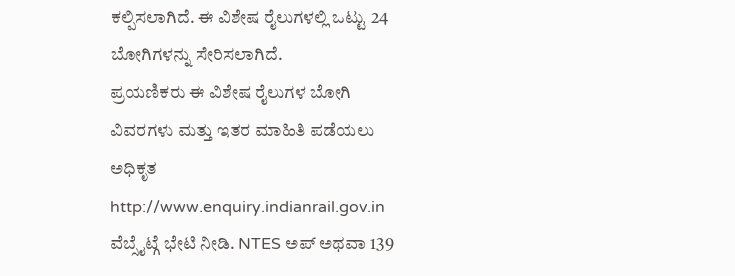ಕಲ್ಪಿಸಲಾಗಿದೆ. ಈ ವಿಶೇಷ ರೈಲುಗಳಲ್ಲಿ ಒಟ್ಟು 24 ಬೋಗಿಗಳನ್ನು ಸೇರಿಸಲಾಗಿದೆ.
ಪ್ರಯಣಿಕರು ಈ ವಿಶೇಷ ರೈಲುಗಳ ಬೋಗಿ ವಿವರಗಳು ಮತ್ತು ಇತರ ಮಾಹಿತಿ ಪಡೆಯಲು ಅಧಿಕೃತ http://www.enquiry.indianrail.gov.in ವೆಬ್ಸೈಟ್ಗೆ ಭೇಟಿ ನೀಡಿ. NTES ಅಪ್ ಅಥವಾ 139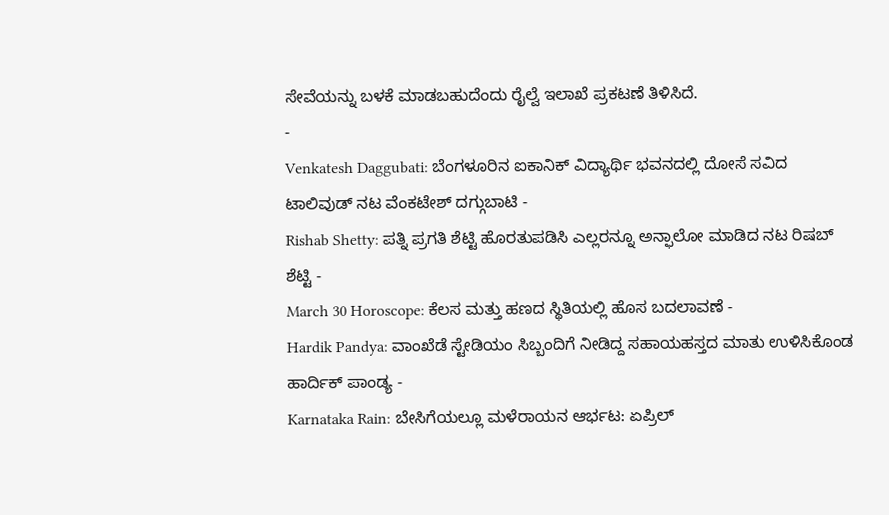ಸೇವೆಯನ್ನು ಬಳಕೆ ಮಾಡಬಹುದೆಂದು ರೈಲ್ವೆ ಇಲಾಖೆ ಪ್ರಕಟಣೆ ತಿಳಿಸಿದೆ.
-
Venkatesh Daggubati: ಬೆಂಗಳೂರಿನ ಐಕಾನಿಕ್ ವಿದ್ಯಾರ್ಥಿ ಭವನದಲ್ಲಿ ದೋಸೆ ಸವಿದ ಟಾಲಿವುಡ್ ನಟ ವೆಂಕಟೇಶ್ ದಗ್ಗುಬಾಟಿ -
Rishab Shetty: ಪತ್ನಿ ಪ್ರಗತಿ ಶೆಟ್ಟಿ ಹೊರತುಪಡಿಸಿ ಎಲ್ಲರನ್ನೂ ಅನ್ಫಾಲೋ ಮಾಡಿದ ನಟ ರಿಷಬ್ ಶೆಟ್ಟಿ -
March 30 Horoscope: ಕೆಲಸ ಮತ್ತು ಹಣದ ಸ್ಥಿತಿಯಲ್ಲಿ ಹೊಸ ಬದಲಾವಣೆ -
Hardik Pandya: ವಾಂಖೆಡೆ ಸ್ಟೇಡಿಯಂ ಸಿಬ್ಬಂದಿಗೆ ನೀಡಿದ್ದ ಸಹಾಯಹಸ್ತದ ಮಾತು ಉಳಿಸಿಕೊಂಡ ಹಾರ್ದಿಕ್ ಪಾಂಡ್ಯ -
Karnataka Rain: ಬೇಸಿಗೆಯಲ್ಲೂ ಮಳೆರಾಯನ ಆರ್ಭಟ: ಏಪ್ರಿಲ್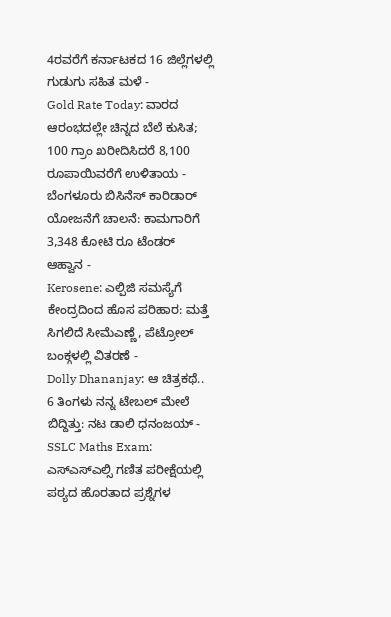4ರವರೆಗೆ ಕರ್ನಾಟಕದ 16 ಜಿಲ್ಲೆಗಳಲ್ಲಿ ಗುಡುಗು ಸಹಿತ ಮಳೆ -
Gold Rate Today: ವಾರದ ಆರಂಭದಲ್ಲೇ ಚಿನ್ನದ ಬೆಲೆ ಕುಸಿತ; 100 ಗ್ರಾಂ ಖರೀದಿಸಿದರೆ 8,100 ರೂಪಾಯಿವರೆಗೆ ಉಳಿತಾಯ -
ಬೆಂಗಳೂರು ಬಿಸಿನೆಸ್ ಕಾರಿಡಾರ್ ಯೋಜನೆಗೆ ಚಾಲನೆ: ಕಾಮಗಾರಿಗೆ 3,348 ಕೋಟಿ ರೂ ಟೆಂಡರ್ ಆಹ್ವಾನ -
Kerosene: ಎಲ್ಪಿಜಿ ಸಮಸ್ಯೆಗೆ ಕೇಂದ್ರದಿಂದ ಹೊಸ ಪರಿಹಾರ: ಮತ್ತೆ ಸಿಗಲಿದೆ ಸೀಮೆಎಣ್ಣೆ, ಪೆಟ್ರೋಲ್ ಬಂಕ್ಗಳಲ್ಲಿ ವಿತರಣೆ -
Dolly Dhananjay: ಆ ಚಿತ್ರಕಥೆ.. 6 ತಿಂಗಳು ನನ್ನ ಟೇಬಲ್ ಮೇಲೆ ಬಿದ್ದಿತ್ತು: ನಟ ಡಾಲಿ ಧನಂಜಯ್ -
SSLC Maths Exam: ಎಸ್ಎಸ್ಎಲ್ಸಿ ಗಣಿತ ಪರೀಕ್ಷೆಯಲ್ಲಿ ಪಠ್ಯದ ಹೊರತಾದ ಪ್ರಶ್ನೆಗಳ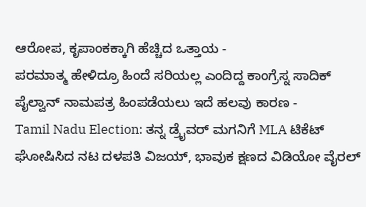ಆರೋಪ, ಕೃಪಾಂಕಕ್ಕಾಗಿ ಹೆಚ್ಚಿದ ಒತ್ತಾಯ -
ಪರಮಾತ್ಮ ಹೇಳಿದ್ರೂ ಹಿಂದೆ ಸರಿಯಲ್ಲ ಎಂದಿದ್ದ ಕಾಂಗ್ರೆಸ್ನ ಸಾದಿಕ್ ಪೈಲ್ವಾನ್ ನಾಮಪತ್ರ ಹಿಂಪಡೆಯಲು ಇದೆ ಹಲವು ಕಾರಣ -
Tamil Nadu Election: ತನ್ನ ಡ್ರೈವರ್ ಮಗನಿಗೆ MLA ಟಿಕೆಟ್ ಘೋಷಿಸಿದ ನಟ ದಳಪತಿ ವಿಜಯ್, ಭಾವುಕ ಕ್ಷಣದ ವಿಡಿಯೋ ವೈರಲ್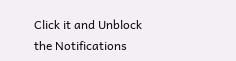Click it and Unblock the Notifications